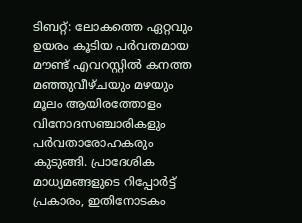ടിബറ്റ്: ലോകത്തെ ഏറ്റവും ഉയരം കൂടിയ പർവതമായ മൗണ്ട് എവറസ്റ്റിൽ കനത്ത മഞ്ഞുവീഴ്ചയും മഴയും മൂലം ആയിരത്തോളം വിനോദസഞ്ചാരികളും പർവതാരോഹകരും കുടുങ്ങി. പ്രാദേശിക മാധ്യമങ്ങളുടെ റിപ്പോർട്ട് പ്രകാരം, ഇതിനോടകം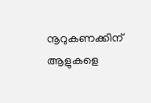നൂറുകണക്കിന് ആളുകളെ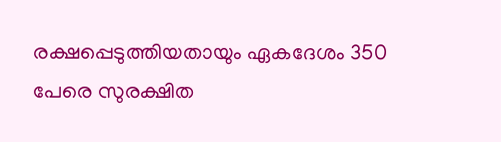രക്ഷപ്പെടുത്തിയതായും ഏകദേശം 350 പേരെ സുരക്ഷിത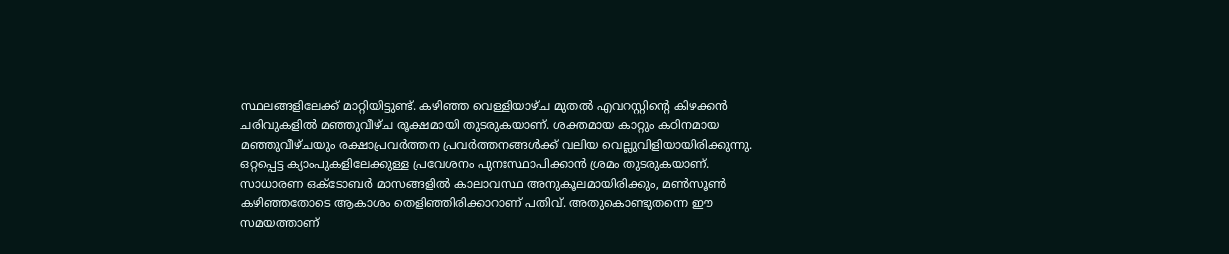സ്ഥലങ്ങളിലേക്ക് മാറ്റിയിട്ടുണ്ട്. കഴിഞ്ഞ വെള്ളിയാഴ്ച മുതൽ എവറസ്റ്റിന്റെ കിഴക്കൻ ചരിവുകളിൽ മഞ്ഞുവീഴ്ച രൂക്ഷമായി തുടരുകയാണ്. ശക്തമായ കാറ്റും കഠിനമായ മഞ്ഞുവീഴ്ചയും രക്ഷാപ്രവർത്തന പ്രവർത്തനങ്ങൾക്ക് വലിയ വെല്ലുവിളിയായിരിക്കുന്നു. ഒറ്റപ്പെട്ട ക്യാംപുകളിലേക്കുള്ള പ്രവേശനം പുനഃസ്ഥാപിക്കാൻ ശ്രമം തുടരുകയാണ്.
സാധാരണ ഒക്ടോബർ മാസങ്ങളിൽ കാലാവസ്ഥ അനുകൂലമായിരിക്കും, മൺസൂൺ കഴിഞ്ഞതോടെ ആകാശം തെളിഞ്ഞിരിക്കാറാണ് പതിവ്. അതുകൊണ്ടുതന്നെ ഈ സമയത്താണ്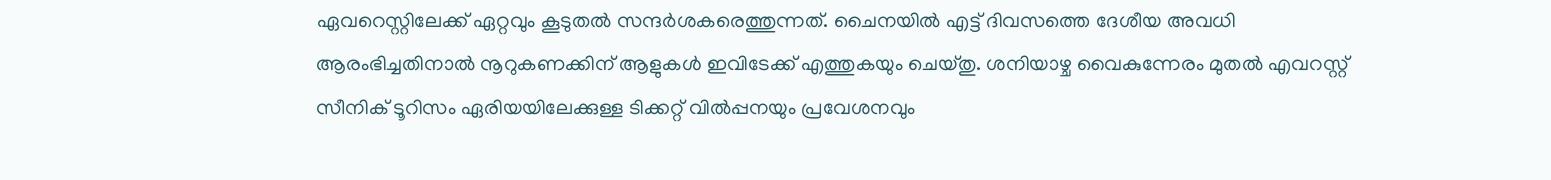ഏവറെസ്റ്റിലേക്ക് ഏറ്റവും കൂടുതൽ സന്ദർശകരെത്തുന്നത്. ചൈനയിൽ എട്ട് ദിവസത്തെ ദേശീയ അവധി ആരംഭിച്ചതിനാൽ നൂറുകണക്കിന് ആളുകൾ ഇവിടേക്ക് എത്തുകയും ചെയ്തു. ശനിയാഴ്ച വൈകുന്നേരം മുതൽ എവറസ്റ്റ് സീനിക് ടൂറിസം ഏരിയയിലേക്കുള്ള ടിക്കറ്റ് വിൽപ്പനയും പ്രവേശനവും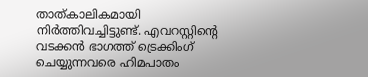താത്കാലികമായി നിർത്തിവച്ചിട്ടുണ്ട്. എവറസ്റ്റിന്റെ വടക്കൻ ഭാഗത്ത് ട്രെക്കിംഗ് ചെയ്യുന്നവരെ ഹിമപാതം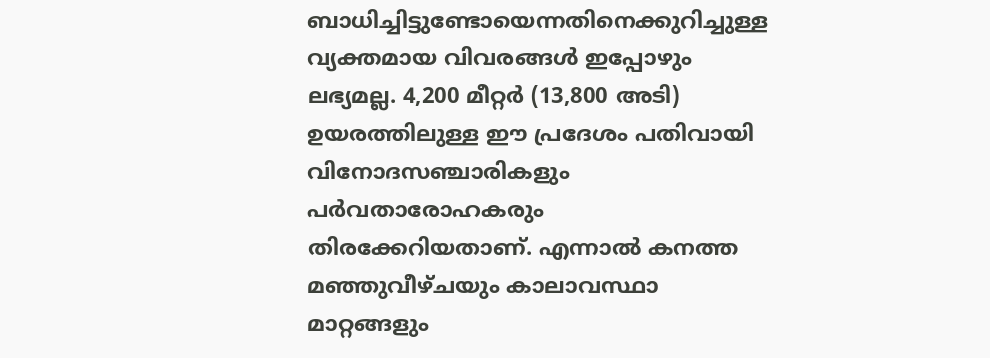ബാധിച്ചിട്ടുണ്ടോയെന്നതിനെക്കുറിച്ചുള്ള വ്യക്തമായ വിവരങ്ങൾ ഇപ്പോഴും ലഭ്യമല്ല. 4,200 മീറ്റർ (13,800 അടി) ഉയരത്തിലുള്ള ഈ പ്രദേശം പതിവായി വിനോദസഞ്ചാരികളും പർവതാരോഹകരും തിരക്കേറിയതാണ്. എന്നാൽ കനത്ത മഞ്ഞുവീഴ്ചയും കാലാവസ്ഥാ മാറ്റങ്ങളും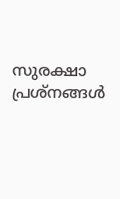സുരക്ഷാ പ്രശ്നങ്ങൾ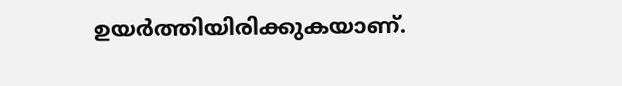ഉയർത്തിയിരിക്കുകയാണ്.